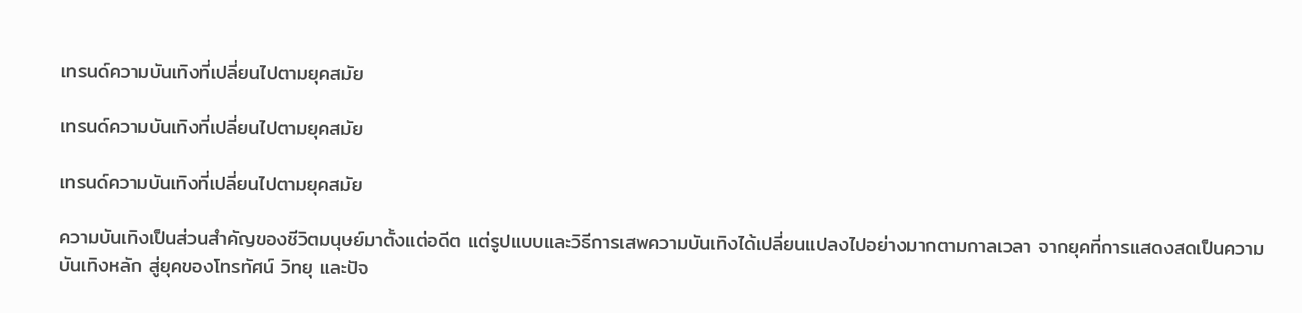เทรนด์ความบันเทิงที่เปลี่ยนไปตามยุคสมัย

เทรนด์ความบันเทิงที่เปลี่ยนไปตามยุคสมัย

เทรนด์ความบันเทิงที่เปลี่ยนไปตามยุคสมัย

ความบันเทิงเป็นส่วนสำคัญของชีวิตมนุษย์มาตั้งแต่อดีต แต่รูปแบบและวิธีการเสพความบันเทิงได้เปลี่ยนแปลงไปอย่างมากตามกาลเวลา จากยุคที่การแสดงสดเป็นความบันเทิงหลัก สู่ยุคของโทรทัศน์ วิทยุ และปัจ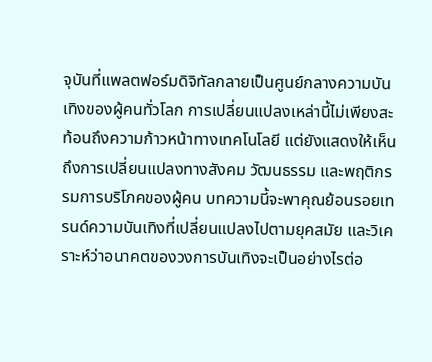จุบันที่แพลตฟอร์มดิจิทัลกลายเป็นศูนย์กลางความบันเทิงของผู้คนทั่วโลก การเปลี่ยนแปลงเหล่านี้ไม่เพียงสะท้อนถึงความก้าวหน้าทางเทคโนโลยี แต่ยังแสดงให้เห็นถึงการเปลี่ยนแปลงทางสังคม วัฒนธรรม และพฤติกรรมการบริโภคของผู้คน บทความนี้จะพาคุณย้อนรอยเทรนด์ความบันเทิงที่เปลี่ยนแปลงไปตามยุคสมัย และวิเคราะห์ว่าอนาคตของวงการบันเทิงจะเป็นอย่างไรต่อ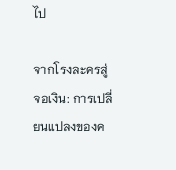ไป

จากโรงละครสู่จอเงิน: การเปลี่ยนแปลงของค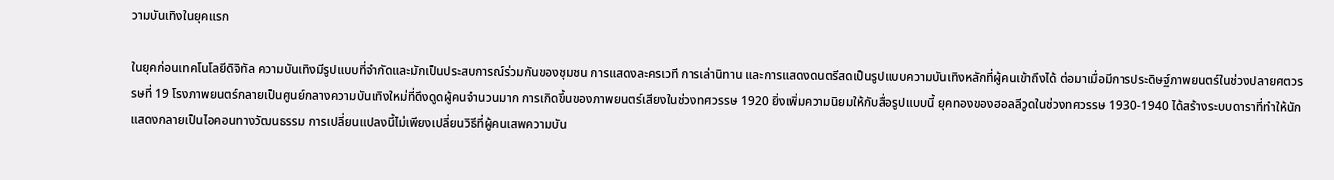วามบันเทิงในยุคแรก

ในยุคก่อนเทคโนโลยีดิจิทัล ความบันเทิงมีรูปแบบที่จำกัดและมักเป็นประสบการณ์ร่วมกันของชุมชน การแสดงละครเวที การเล่านิทาน และการแสดงดนตรีสดเป็นรูปแบบความบันเทิงหลักที่ผู้คนเข้าถึงได้ ต่อมาเมื่อมีการประดิษฐ์ภาพยนตร์ในช่วงปลายศตวรรษที่ 19 โรงภาพยนตร์กลายเป็นศูนย์กลางความบันเทิงใหม่ที่ดึงดูดผู้คนจำนวนมาก การเกิดขึ้นของภาพยนตร์เสียงในช่วงทศวรรษ 1920 ยิ่งเพิ่มความนิยมให้กับสื่อรูปแบบนี้ ยุคทองของฮอลลีวูดในช่วงทศวรรษ 1930-1940 ได้สร้างระบบดาราที่ทำให้นักแสดงกลายเป็นไอคอนทางวัฒนธรรม การเปลี่ยนแปลงนี้ไม่เพียงเปลี่ยนวิธีที่ผู้คนเสพความบัน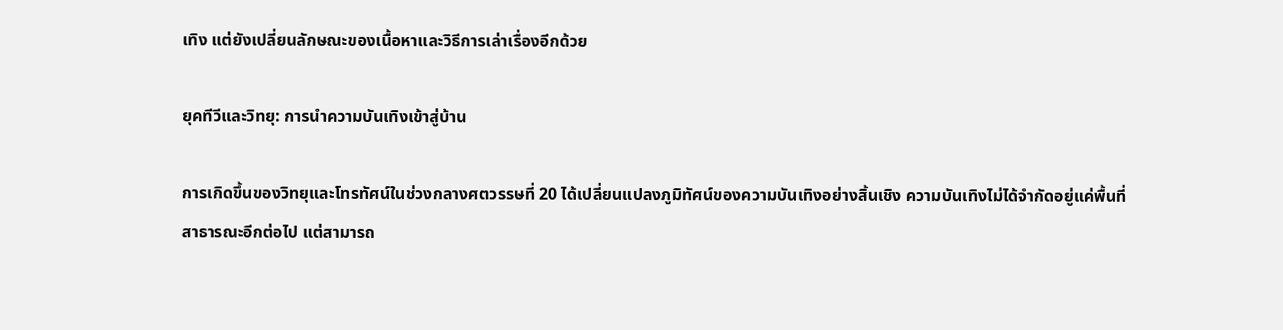เทิง แต่ยังเปลี่ยนลักษณะของเนื้อหาและวิธีการเล่าเรื่องอีกด้วย

ยุคทีวีและวิทยุ: การนำความบันเทิงเข้าสู่บ้าน

การเกิดขึ้นของวิทยุและโทรทัศน์ในช่วงกลางศตวรรษที่ 20 ได้เปลี่ยนแปลงภูมิทัศน์ของความบันเทิงอย่างสิ้นเชิง ความบันเทิงไม่ได้จำกัดอยู่แค่พื้นที่สาธารณะอีกต่อไป แต่สามารถ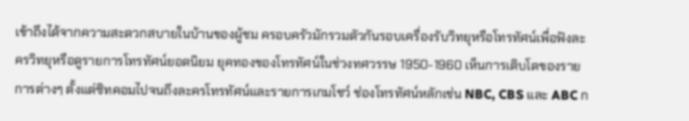เข้าถึงได้จากความสะดวกสบายในบ้านของผู้ชม ครอบครัวมักรวมตัวกันรอบเครื่องรับวิทยุหรือโทรทัศน์เพื่อฟังละครวิทยุหรือดูรายการโทรทัศน์ยอดนิยม ยุคทองของโทรทัศน์ในช่วงทศวรรษ 1950-1960 เห็นการเติบโตของรายการต่างๆ ตั้งแต่ซิทคอมไปจนถึงละครโทรทัศน์และรายการเกมโชว์ ช่องโทรทัศน์หลักเช่น NBC, CBS และ ABC ก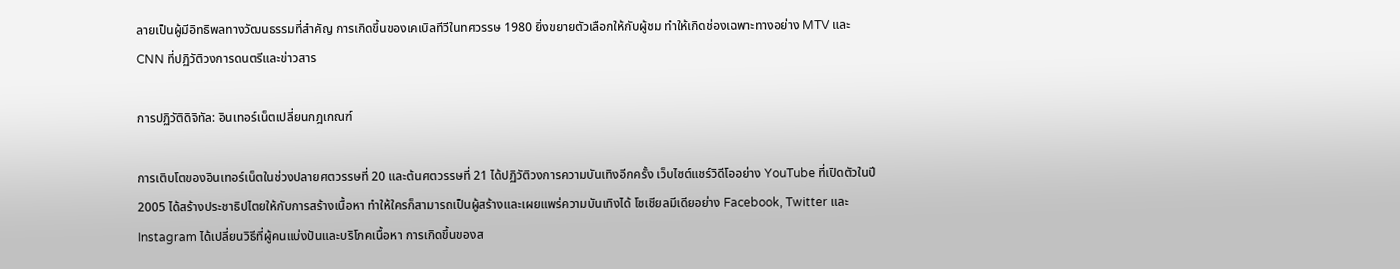ลายเป็นผู้มีอิทธิพลทางวัฒนธรรมที่สำคัญ การเกิดขึ้นของเคเบิลทีวีในทศวรรษ 1980 ยิ่งขยายตัวเลือกให้กับผู้ชม ทำให้เกิดช่องเฉพาะทางอย่าง MTV และ CNN ที่ปฏิวัติวงการดนตรีและข่าวสาร

การปฏิวัติดิจิทัล: อินเทอร์เน็ตเปลี่ยนกฎเกณฑ์

การเติบโตของอินเทอร์เน็ตในช่วงปลายศตวรรษที่ 20 และต้นศตวรรษที่ 21 ได้ปฏิวัติวงการความบันเทิงอีกครั้ง เว็บไซต์แชร์วิดีโออย่าง YouTube ที่เปิดตัวในปี 2005 ได้สร้างประชาธิปไตยให้กับการสร้างเนื้อหา ทำให้ใครก็สามารถเป็นผู้สร้างและเผยแพร่ความบันเทิงได้ โซเชียลมีเดียอย่าง Facebook, Twitter และ Instagram ได้เปลี่ยนวิธีที่ผู้คนแบ่งปันและบริโภคเนื้อหา การเกิดขึ้นของส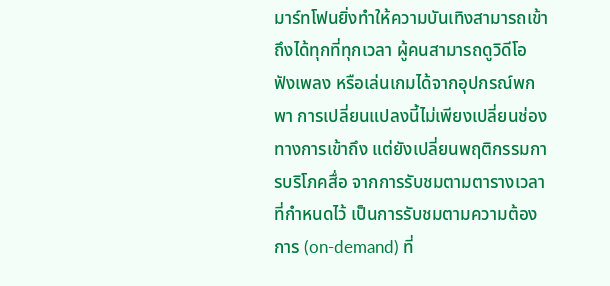มาร์ทโฟนยิ่งทำให้ความบันเทิงสามารถเข้าถึงได้ทุกที่ทุกเวลา ผู้คนสามารถดูวิดีโอ ฟังเพลง หรือเล่นเกมได้จากอุปกรณ์พกพา การเปลี่ยนแปลงนี้ไม่เพียงเปลี่ยนช่องทางการเข้าถึง แต่ยังเปลี่ยนพฤติกรรมการบริโภคสื่อ จากการรับชมตามตารางเวลาที่กำหนดไว้ เป็นการรับชมตามความต้องการ (on-demand) ที่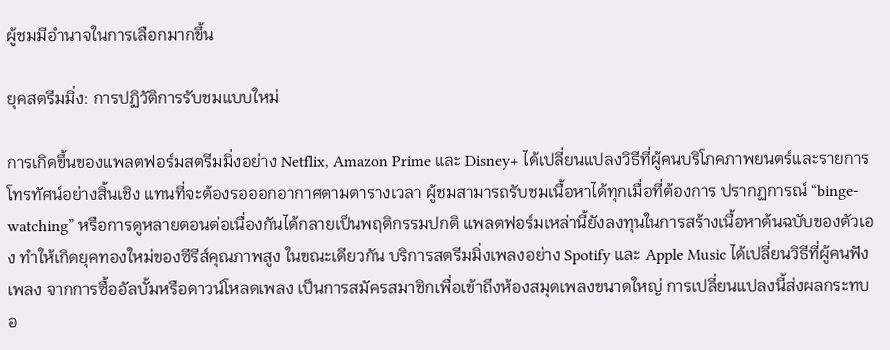ผู้ชมมีอำนาจในการเลือกมากขึ้น

ยุคสตรีมมิ่ง: การปฏิวัติการรับชมแบบใหม่

การเกิดขึ้นของแพลตฟอร์มสตรีมมิ่งอย่าง Netflix, Amazon Prime และ Disney+ ได้เปลี่ยนแปลงวิธีที่ผู้คนบริโภคภาพยนตร์และรายการโทรทัศน์อย่างสิ้นเชิง แทนที่จะต้องรอออกอากาศตามตารางเวลา ผู้ชมสามารถรับชมเนื้อหาได้ทุกเมื่อที่ต้องการ ปรากฏการณ์ “binge-watching” หรือการดูหลายตอนต่อเนื่องกันได้กลายเป็นพฤติกรรมปกติ แพลตฟอร์มเหล่านี้ยังลงทุนในการสร้างเนื้อหาต้นฉบับของตัวเอง ทำให้เกิดยุคทองใหม่ของซีรีส์คุณภาพสูง ในขณะเดียวกัน บริการสตรีมมิ่งเพลงอย่าง Spotify และ Apple Music ได้เปลี่ยนวิธีที่ผู้คนฟังเพลง จากการซื้ออัลบั้มหรือดาวน์โหลดเพลง เป็นการสมัครสมาชิกเพื่อเข้าถึงห้องสมุดเพลงขนาดใหญ่ การเปลี่ยนแปลงนี้ส่งผลกระทบอ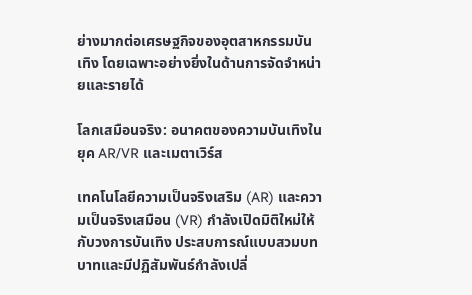ย่างมากต่อเศรษฐกิจของอุตสาหกรรมบันเทิง โดยเฉพาะอย่างยิ่งในด้านการจัดจำหน่ายและรายได้

โลกเสมือนจริง: อนาคตของความบันเทิงในยุค AR/VR และเมตาเวิร์ส

เทคโนโลยีความเป็นจริงเสริม (AR) และความเป็นจริงเสมือน (VR) กำลังเปิดมิติใหม่ให้กับวงการบันเทิง ประสบการณ์แบบสวมบทบาทและมีปฏิสัมพันธ์กำลังเปลี่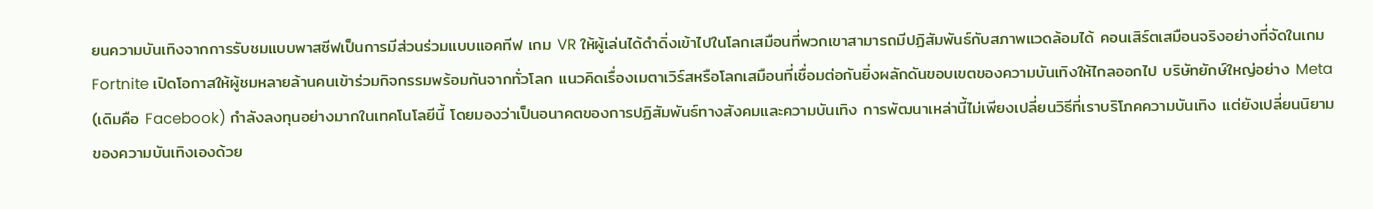ยนความบันเทิงจากการรับชมแบบพาสซีฟเป็นการมีส่วนร่วมแบบแอคทีฟ เกม VR ให้ผู้เล่นได้ดำดิ่งเข้าไปในโลกเสมือนที่พวกเขาสามารถมีปฏิสัมพันธ์กับสภาพแวดล้อมได้ คอนเสิร์ตเสมือนจริงอย่างที่จัดในเกม Fortnite เปิดโอกาสให้ผู้ชมหลายล้านคนเข้าร่วมกิจกรรมพร้อมกันจากทั่วโลก แนวคิดเรื่องเมตาเวิร์สหรือโลกเสมือนที่เชื่อมต่อกันยิ่งผลักดันขอบเขตของความบันเทิงให้ไกลออกไป บริษัทยักษ์ใหญ่อย่าง Meta (เดิมคือ Facebook) กำลังลงทุนอย่างมากในเทคโนโลยีนี้ โดยมองว่าเป็นอนาคตของการปฏิสัมพันธ์ทางสังคมและความบันเทิง การพัฒนาเหล่านี้ไม่เพียงเปลี่ยนวิธีที่เราบริโภคความบันเทิง แต่ยังเปลี่ยนนิยามของความบันเทิงเองด้วย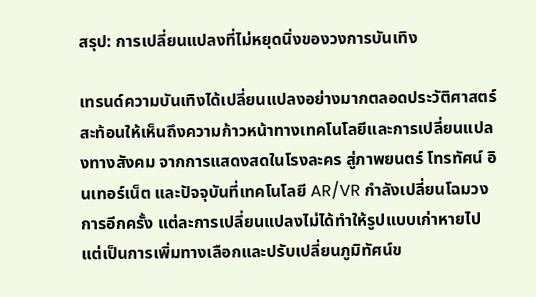สรุป: การเปลี่ยนแปลงที่ไม่หยุดนิ่งของวงการบันเทิง

เทรนด์ความบันเทิงได้เปลี่ยนแปลงอย่างมากตลอดประวัติศาสตร์ สะท้อนให้เห็นถึงความก้าวหน้าทางเทคโนโลยีและการเปลี่ยนแปลงทางสังคม จากการแสดงสดในโรงละคร สู่ภาพยนตร์ โทรทัศน์ อินเทอร์เน็ต และปัจจุบันที่เทคโนโลยี AR/VR กำลังเปลี่ยนโฉมวงการอีกครั้ง แต่ละการเปลี่ยนแปลงไม่ได้ทำให้รูปแบบเก่าหายไป แต่เป็นการเพิ่มทางเลือกและปรับเปลี่ยนภูมิทัศน์ข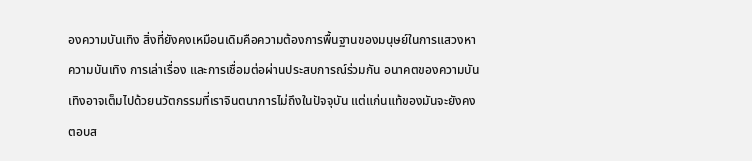องความบันเทิง สิ่งที่ยังคงเหมือนเดิมคือความต้องการพื้นฐานของมนุษย์ในการแสวงหาความบันเทิง การเล่าเรื่อง และการเชื่อมต่อผ่านประสบการณ์ร่วมกัน อนาคตของความบันเทิงอาจเต็มไปด้วยนวัตกรรมที่เราจินตนาการไม่ถึงในปัจจุบัน แต่แก่นแท้ของมันจะยังคงตอบส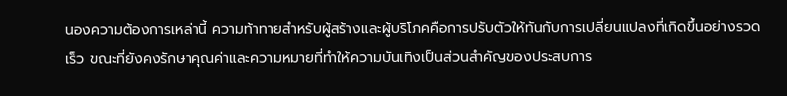นองความต้องการเหล่านี้ ความท้าทายสำหรับผู้สร้างและผู้บริโภคคือการปรับตัวให้ทันกับการเปลี่ยนแปลงที่เกิดขึ้นอย่างรวดเร็ว ขณะที่ยังคงรักษาคุณค่าและความหมายที่ทำให้ความบันเทิงเป็นส่วนสำคัญของประสบการ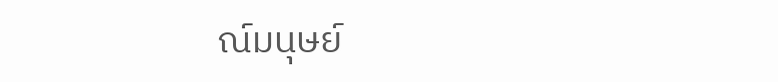ณ์มนุษย์